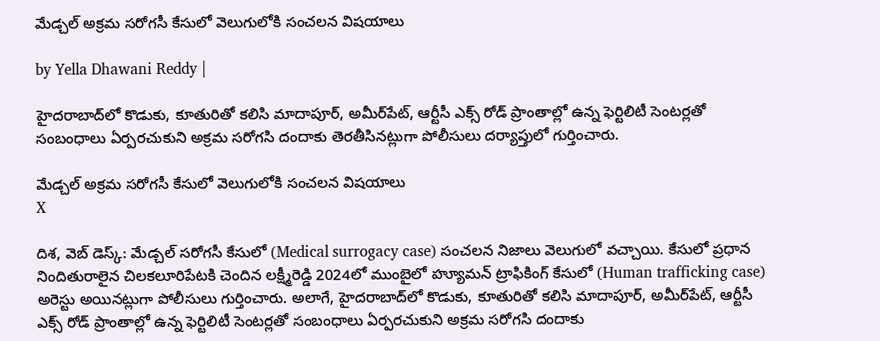మేడ్చల్ అక్రమ సరోగసీ కేసులో వెలుగులోకి సంచలన విషయాలు

by Yella Dhawani Reddy |

హైదరాబాద్‌లో కొడుకు, కూతురితో కలిసి మాదాపూర్, అమీర్‌పేట్, ఆర్టీసీ ఎక్స్ రోడ్ ప్రాంతాల్లో ఉన్న ఫెర్టిలిటీ సెంటర్లతో సంబంధాలు ఏర్పరచుకుని అక్రమ సరోగసి దందాకు తెరతీసినట్లుగా పోలీసులు దర్యాప్తులో గుర్తించారు.

మేడ్చల్ అక్రమ సరోగసీ కేసులో వెలుగులోకి సంచలన విషయాలు
X

దిశ, వెబ్ డెస్క్: మేడ్చల్ సరోగసీ కేసులో (Medical surrogacy case) సంచలన నిజాలు వెలుగులో వచ్చాయి. కేసులో ప్రధాన నిందితురాలైన చిలకలూరిపేటకి చెందిన లక్ష్మీరెడ్డి 2024లో ముంబైలో హ్యూమన్ ట్రాఫికింగ్ కేసులో (Human trafficking case) అరెస్టు అయినట్లుగా పోలీసులు గుర్తించారు. అలాగే, హైదరాబాద్‌లో కొడుకు, కూతురితో కలిసి మాదాపూర్, అమీర్‌పేట్, ఆర్టీసీ ఎక్స్ రోడ్ ప్రాంతాల్లో ఉన్న ఫెర్టిలిటీ సెంటర్లతో సంబంధాలు ఏర్పరచుకుని అక్రమ సరోగసి దందాకు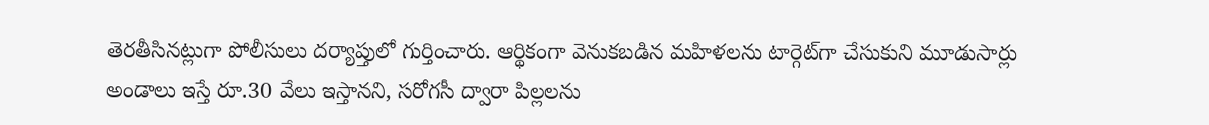తెరతీసినట్లుగా పోలీసులు దర్యాప్తులో గుర్తించారు. ఆర్థికంగా వెనుకబడిన మహిళలను టార్గెట్‌గా చేసుకుని మూడుసార్లు అండాలు ఇస్తే రూ.30 వేలు ఇస్తానని, సరోగసీ ద్వారా పిల్లలను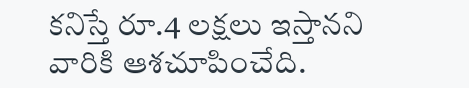కనిస్తే రూ.4 లక్షలు ఇస్తానని వారికి ఆశచూపించేది.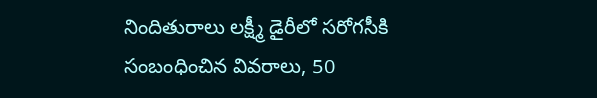నిందితురాలు లక్ష్మీ డైరీలో సరోగసీకి సంబంధించిన వివరాలు, 50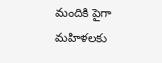మందికి పైగా మహిళలకు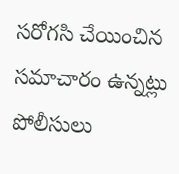సరోగసి చేయించిన సమాచారం ఉన్నట్లు పోలీసులు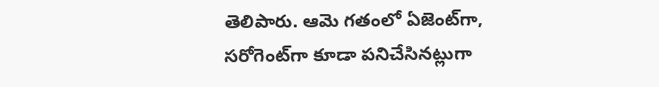తెలిపారు. ఆమె గతంలో ఏజెంట్‌గా, సరోగెంట్‌గా కూడా పనిచేసినట్లుగా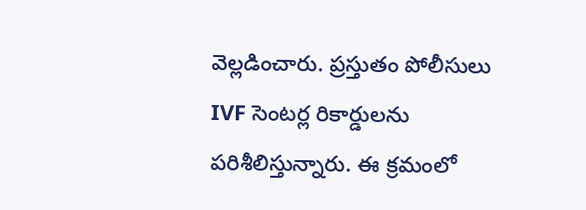వెల్లడించారు. ప్రస్తుతం పోలీసులు IVF సెంటర్ల రికార్డులను పరిశీలిస్తున్నారు. ఈ క్రమంలో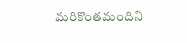మరికొంతమందిని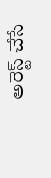అరెస్ట్ చేసే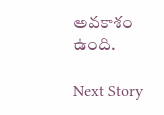అవకాశం ఉంది.

Next Story